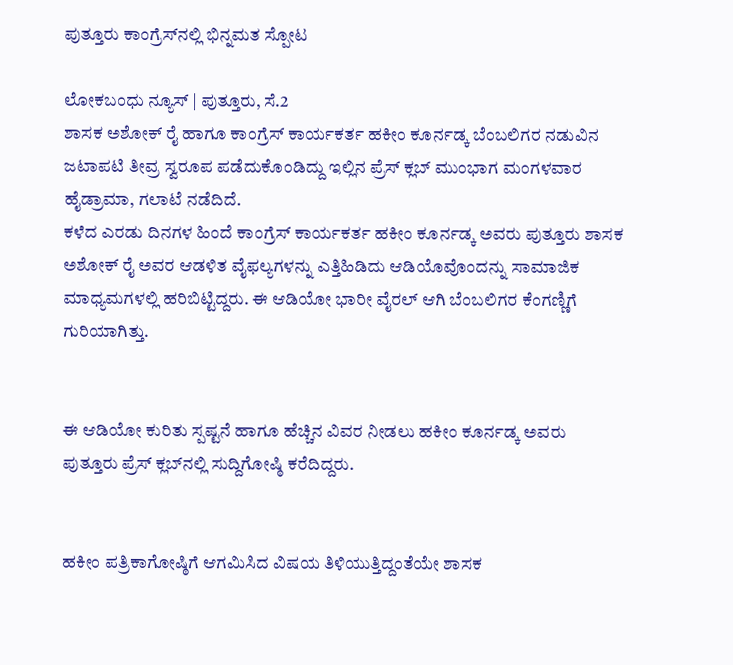ಪುತ್ತೂರು ಕಾಂಗ್ರೆಸ್‌ನಲ್ಲಿ ಭಿನ್ನಮತ ಸ್ಪೋಟ

ಲೋಕಬಂಧು ನ್ಯೂಸ್ | ಪುತ್ತೂರು, ಸೆ.2
ಶಾಸಕ ಅಶೋಕ್ ರೈ ಹಾಗೂ ಕಾಂಗ್ರೆಸ್ ಕಾರ್ಯಕರ್ತ ಹಕೀಂ ಕೂರ್ನಡ್ಕ ಬೆಂಬಲಿಗರ ನಡುವಿನ ಜಟಾಪಟಿ ತೀವ್ರ ಸ್ವರೂಪ ಪಡೆದುಕೊಂಡಿದ್ದು ಇಲ್ಲಿನ ಪ್ರೆಸ್ ಕ್ಲಬ್ ಮುಂಭಾಗ ಮಂಗಳವಾರ ಹೈಡ್ರಾಮಾ, ಗಲಾಟೆ ನಡೆದಿದೆ.
ಕಳೆದ ಎರಡು ದಿನಗಳ ಹಿಂದೆ ಕಾಂಗ್ರೆಸ್ ಕಾರ್ಯಕರ್ತ ಹಕೀಂ ಕೂರ್ನಡ್ಕ ಅವರು ಪುತ್ತೂರು ಶಾಸಕ ಅಶೋಕ್ ರೈ ಅವರ ಆಡಳಿತ ವೈಫಲ್ಯಗಳನ್ನು ಎತ್ತಿಹಿಡಿದು ಆಡಿಯೊವೊಂದನ್ನು ಸಾಮಾಜಿಕ ಮಾಧ್ಯಮಗಳಲ್ಲಿ ಹರಿಬಿಟ್ಟಿದ್ದರು. ಈ ಆಡಿಯೋ ಭಾರೀ ವೈರಲ್ ಆಗಿ ಬೆಂಬಲಿಗರ ಕೆಂಗಣ್ಣಿಗೆ ಗುರಿಯಾಗಿತ್ತು.


ಈ ಆಡಿಯೋ ಕುರಿತು ಸ್ಪಷ್ಟನೆ ಹಾಗೂ ಹೆಚ್ಚಿನ ವಿವರ ನೀಡಲು ಹಕೀಂ ಕೂರ್ನಡ್ಕ ಅವರು ಪುತ್ತೂರು ಪ್ರೆಸ್ ಕ್ಲಬ್‌ನಲ್ಲಿ ಸುದ್ದಿಗೋಷ್ಠಿ ಕರೆದಿದ್ದರು.


ಹಕೀಂ ಪತ್ರಿಕಾಗೋಷ್ಠಿಗೆ ಆಗಮಿಸಿದ ವಿಷಯ ತಿಳಿಯುತ್ತಿದ್ದಂತೆಯೇ ಶಾಸಕ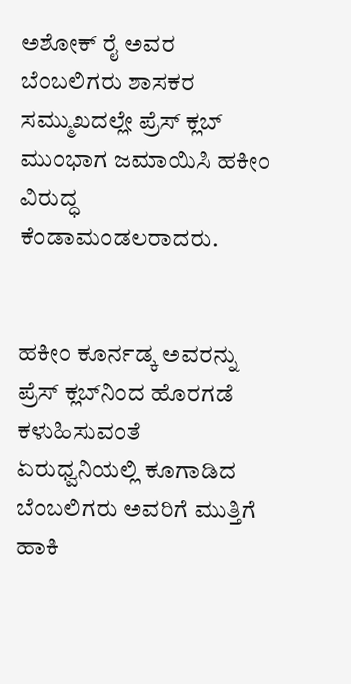ಅಶೋಕ್ ರೈ ಅವರ ಬೆಂಬಲಿಗರು ಶಾಸಕರ ಸಮ್ಮುಖದಲ್ಲೇ ಪ್ರೆಸ್ ಕ್ಲಬ್ ಮುಂಭಾಗ ಜಮಾಯಿಸಿ ಹಕೀಂ ವಿರುದ್ಧ ಕೆಂಡಾಮಂಡಲರಾದರು.


ಹಕೀಂ ಕೂರ್ನಡ್ಕ ಅವರನ್ನು ಪ್ರೆಸ್ ಕ್ಲಬ್‌ನಿಂದ ಹೊರಗಡೆ ಕಳುಹಿಸುವಂತೆ ಏರುಧ್ವನಿಯಲ್ಲಿ ಕೂಗಾಡಿದ ಬೆಂಬಲಿಗರು ಅವರಿಗೆ ಮುತ್ತಿಗೆ ಹಾಕಿ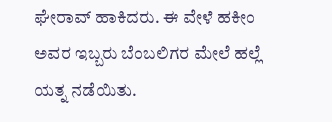ಘೇರಾವ್ ಹಾಕಿದರು. ಈ ವೇಳೆ ಹಕೀಂ ಅವರ ಇಬ್ಬರು ಬೆಂಬಲಿಗರ ಮೇಲೆ ಹಲ್ಲೆ ಯತ್ನ ನಡೆಯಿತು.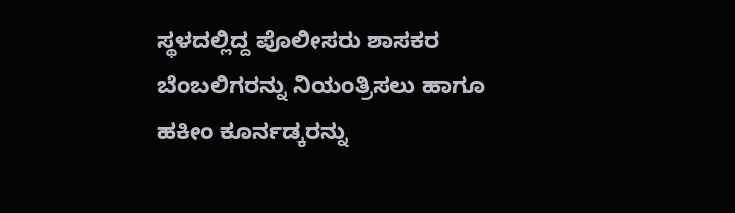ಸ್ಥಳದಲ್ಲಿದ್ದ ಪೊಲೀಸರು ಶಾಸಕರ ಬೆಂಬಲಿಗರನ್ನು ನಿಯಂತ್ರಿಸಲು ಹಾಗೂ ಹಕೀಂ ಕೂರ್ನಡ್ಕರನ್ನು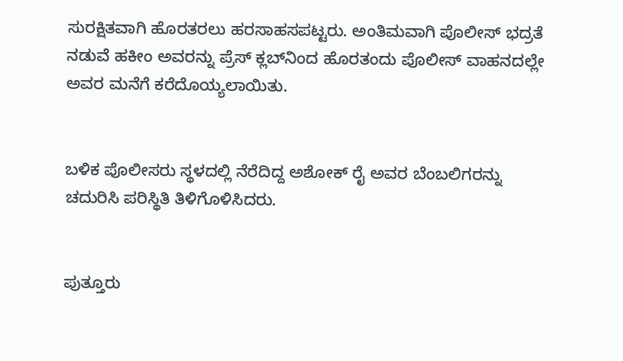ಸುರಕ್ಷಿತವಾಗಿ ಹೊರತರಲು ಹರಸಾಹಸಪಟ್ಟರು. ಅಂತಿಮವಾಗಿ ಪೊಲೀಸ್ ಭದ್ರತೆ ನಡುವೆ ಹಕೀಂ ಅವರನ್ನು ಪ್ರೆಸ್ ಕ್ಲಬ್‌ನಿಂದ ಹೊರತಂದು ಪೊಲೀಸ್ ವಾಹನದಲ್ಲೇ ಅವರ ಮನೆಗೆ ಕರೆದೊಯ್ಯಲಾಯಿತು.


ಬಳಿಕ ಪೊಲೀಸರು ಸ್ಥಳದಲ್ಲಿ ನೆರೆದಿದ್ದ ಅಶೋಕ್ ರೈ ಅವರ ಬೆಂಬಲಿಗರನ್ನು ಚದುರಿಸಿ ಪರಿಸ್ಥಿತಿ ತಿಳಿಗೊಳಿಸಿದರು.


ಪುತ್ತೂರು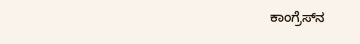ಕಾಂಗ್ರೆಸ್‌ನ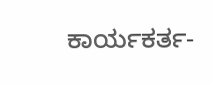ಕಾರ್ಯಕರ್ತ-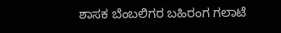ಶಾಸಕ ಬೆಂಬಲಿಗರ ಬಹಿರಂಗ ಗಲಾಟೆ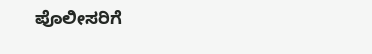ಪೊಲೀಸರಿಗೆ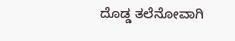ದೊಡ್ಡ ತಲೆನೋವಾಗಿ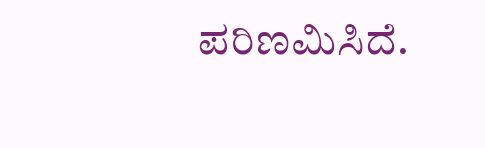ಪರಿಣಮಿಸಿದೆ.